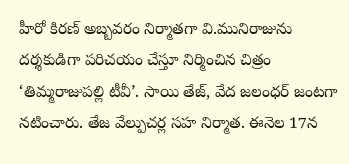హీరో కిరణ్ అబ్బవరం నిర్మాతగా వి.మునిరాజును దర్శకుడిగా పరిచయం చేస్తూ నిర్మించిన చిత్రం ‘తిమ్మరాజుపల్లి టీవీ’. సాయి తేజ్, వేద జలంధర్ జంటగా నటించారు. తేజ వేల్పుచర్ల సహ నిర్మాత. ఈనెల 17న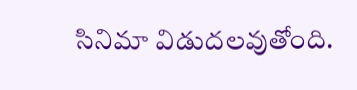సినిమా విడుదలవుతోంది.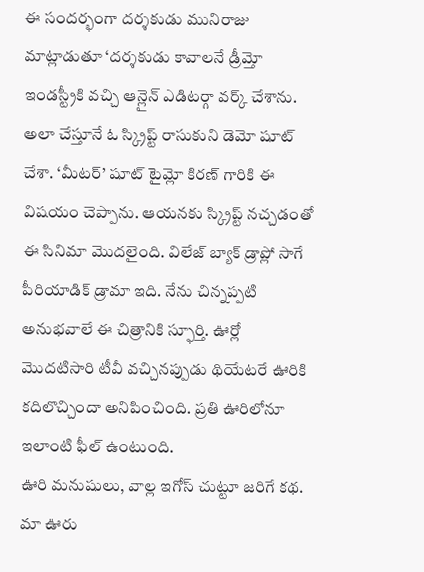ఈ సందర్భంగా దర్శకుడు మునిరాజు మాట్లాడుతూ ‘దర్శకుడు కావాలనే డ్రీమ్తో ఇండస్ట్రీకి వచ్చి ఆన్లైన్ ఎడిటర్గా వర్క్ చేశాను.
అలా చేస్తూనే ఓ స్క్రిప్ట్ రాసుకుని డెమో షూట్ చేశా. ‘మీటర్’ షూట్ టైమ్లో కిరణ్ గారికి ఈ విషయం చెప్పాను. ఆయనకు స్క్రిప్ట్ నచ్చడంతో ఈ సినిమా మొదలైంది. విలేజ్ బ్యాక్ డ్రాప్లో సాగే పీరియాడిక్ డ్రామా ఇది. నేను చిన్నప్పటి అనుభవాలే ఈ చిత్రానికి స్ఫూర్తి. ఊర్లో మొదటిసారి టీవీ వచ్చినప్పుడు థియేటరే ఊరికి కదిలొచ్చిందా అనిపించింది. ప్రతి ఊరిలోనూ ఇలాంటి ఫీల్ ఉంటుంది.
ఊరి మనుషులు, వాల్ల ఇగోస్ చుట్టూ జరిగే కథ. మా ఊరు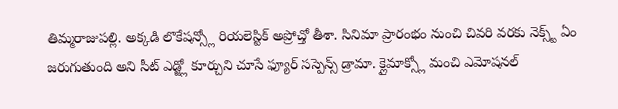తిమ్మరాజుపల్లి. అక్కడి లొకేషన్స్లో రియలెస్టిక్ అప్రోచ్తో తీశా. సినిమా ప్రారంభం నుంచి చివరి వరకు నెక్స్ట్ ఏం జరుగుతుంది అని సీట్ ఎడ్జ్లో కూర్చుని చూసే ఫ్యూర్ సస్పెన్స్ డ్రామా. క్లైమాక్స్లో మంచి ఎమోషనల్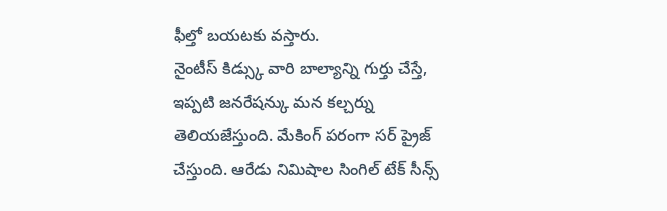ఫీల్తో బయటకు వస్తారు.
నైంటీస్ కిడ్స్కు వారి బాల్యాన్ని గుర్తు చేస్తే, ఇప్పటి జనరేషన్కు మన కల్చర్ను తెలియజేస్తుంది. మేకింగ్ పరంగా సర్ ప్రైజ్ చేస్తుంది. ఆరేడు నిమిషాల సింగిల్ టేక్ సీన్స్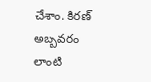చేశాం. కిరణ్ అబ్బవరం లాంటి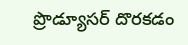ప్రొడ్యూసర్ దొరకడం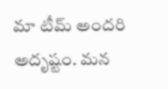మా టీమ్ అందరి అదృష్టం. మన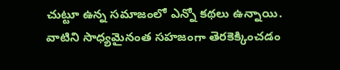చుట్టూ ఉన్న సమాజంలో ఎన్నో కథలు ఉన్నాయి. వాటిని సాధ్యమైనంత సహజంగా తెరకెక్కించడం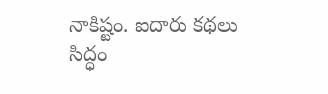నాకిష్టం. ఐదారు కథలు సిద్ధం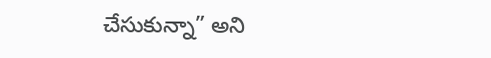చేసుకున్నా” అని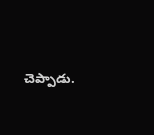చెప్పాడు.